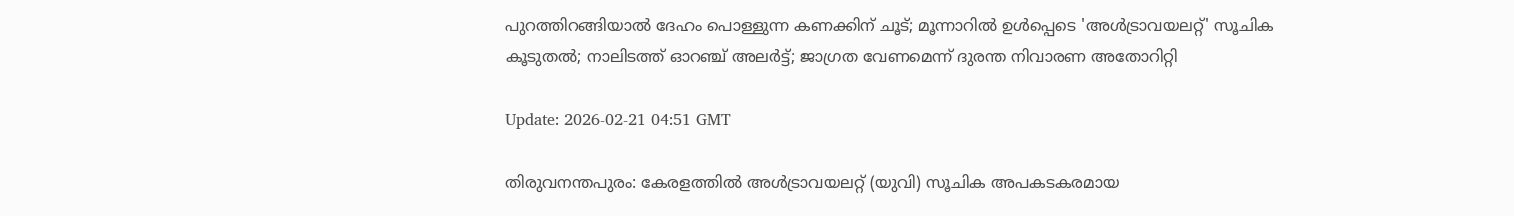പുറത്തിറങ്ങിയാൽ ദേഹം പൊള്ളുന്ന കണക്കിന് ചൂട്; മൂന്നാറിൽ ഉൾപ്പെടെ 'അൾട്രാവയലറ്റ്' സൂചിക കൂടുതൽ; നാലിടത്ത് ഓറഞ്ച് അലർട്ട്; ജാഗ്രത വേണമെന്ന് ദുരന്ത നിവാരണ അതോറിറ്റി

Update: 2026-02-21 04:51 GMT

തിരുവനന്തപുരം: കേരളത്തിൽ അൾട്രാവയലറ്റ് (യുവി) സൂചിക അപകടകരമായ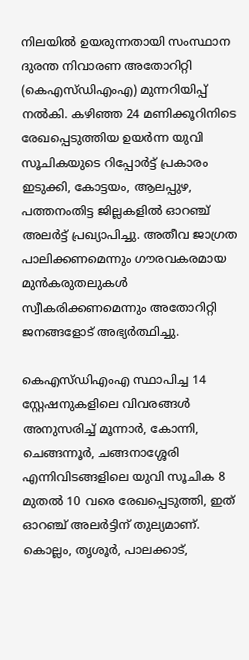നിലയിൽ ഉയരുന്നതായി സംസ്ഥാന ദുരന്ത നിവാരണ അതോറിറ്റി (കെഎസ്ഡിഎംഎ) മുന്നറിയിപ്പ് നൽകി. കഴിഞ്ഞ 24 മണിക്കൂറിനിടെ രേഖപ്പെടുത്തിയ ഉയർന്ന യുവി സൂചികയുടെ റിപ്പോർട്ട് പ്രകാരം ഇടുക്കി, കോട്ടയം, ആലപ്പുഴ, പത്തനംതിട്ട ജില്ലകളിൽ ഓറഞ്ച് അലർട്ട് പ്രഖ്യാപിച്ചു. അതീവ ജാഗ്രത പാലിക്കണമെന്നും ഗൗരവകരമായ മുൻകരുതലുകൾ സ്വീകരിക്കണമെന്നും അതോറിറ്റി ജനങ്ങളോട് അഭ്യർത്ഥിച്ചു.

കെഎസ്ഡിഎംഎ സ്ഥാപിച്ച 14 സ്റ്റേഷനുകളിലെ വിവരങ്ങൾ അനുസരിച്ച് മൂന്നാർ, കോന്നി, ചെങ്ങന്നൂർ, ചങ്ങനാശ്ശേരി എന്നിവിടങ്ങളിലെ യുവി സൂചിക 8 മുതൽ 10 വരെ രേഖപ്പെടുത്തി, ഇത് ഓറഞ്ച് അലർട്ടിന് തുല്യമാണ്. കൊല്ലം, തൃശൂർ, പാലക്കാട്,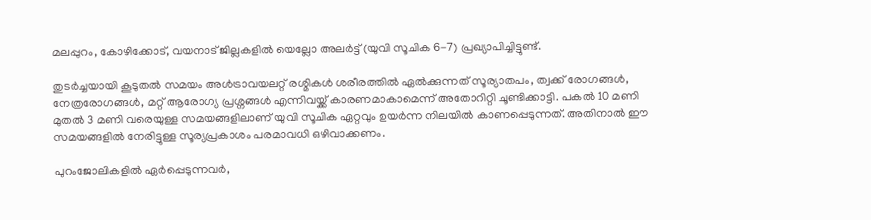മലപ്പുറം, കോഴിക്കോട്, വയനാട് ജില്ലകളിൽ യെല്ലോ അലർട്ട് (യുവി സൂചിക 6-7) പ്രഖ്യാപിച്ചിട്ടുണ്ട്.

തുടർച്ചയായി കൂടുതൽ സമയം അൾട്രാവയലറ്റ് രശ്മികൾ ശരീരത്തിൽ ഏൽക്കുന്നത് സൂര്യാതപം, ത്വക്ക് രോഗങ്ങൾ, നേത്രരോഗങ്ങൾ, മറ്റ് ആരോഗ്യ പ്രശ്നങ്ങൾ എന്നിവയ്ക്ക് കാരണമാകാമെന്ന് അതോറിറ്റി ചൂണ്ടിക്കാട്ടി. പകൽ 10 മണി മുതൽ 3 മണി വരെയുള്ള സമയങ്ങളിലാണ് യുവി സൂചിക ഏറ്റവും ഉയർന്ന നിലയിൽ കാണപ്പെടുന്നത്. അതിനാൽ ഈ സമയങ്ങളിൽ നേരിട്ടുള്ള സൂര്യപ്രകാശം പരമാവധി ഒഴിവാക്കണം.

പുറംജോലികളിൽ ഏർപ്പെടുന്നവർ,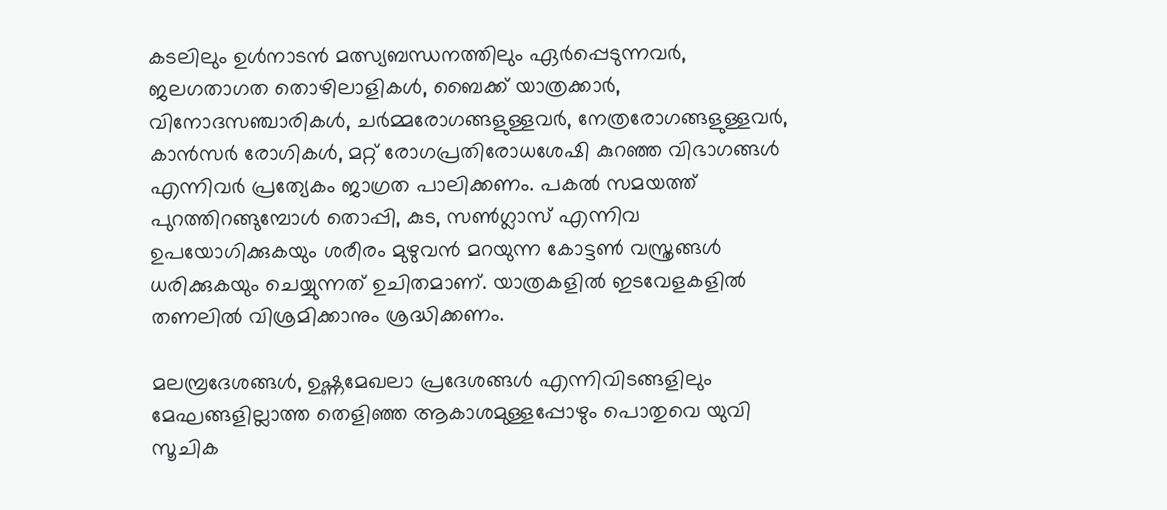കടലിലും ഉൾനാടൻ മത്സ്യബന്ധനത്തിലും ഏർപ്പെടുന്നവർ, ജലഗതാഗത തൊഴിലാളികൾ, ബൈക്ക് യാത്രക്കാർ, വിനോദസഞ്ചാരികൾ, ചർമ്മരോഗങ്ങളുള്ളവർ, നേത്രരോഗങ്ങളുള്ളവർ, കാൻസർ രോഗികൾ, മറ്റ് രോഗപ്രതിരോധശേഷി കുറഞ്ഞ വിഭാഗങ്ങൾ എന്നിവർ പ്രത്യേകം ജാഗ്രത പാലിക്കണം. പകൽ സമയത്ത് പുറത്തിറങ്ങുമ്പോൾ തൊപ്പി, കുട, സൺഗ്ലാസ് എന്നിവ ഉപയോഗിക്കുകയും ശരീരം മുഴുവൻ മറയുന്ന കോട്ടൺ വസ്ത്രങ്ങൾ ധരിക്കുകയും ചെയ്യുന്നത് ഉചിതമാണ്. യാത്രകളിൽ ഇടവേളകളിൽ തണലിൽ വിശ്രമിക്കാനും ശ്രദ്ധിക്കണം.

മലമ്പ്രദേശങ്ങൾ, ഉഷ്ണമേഖലാ പ്രദേശങ്ങൾ എന്നിവിടങ്ങളിലും മേഘങ്ങളില്ലാത്ത തെളിഞ്ഞ ആകാശമുള്ളപ്പോഴും പൊതുവെ യുവി സൂചിക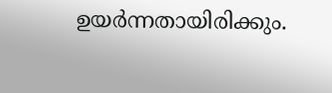ഉയർന്നതായിരിക്കും.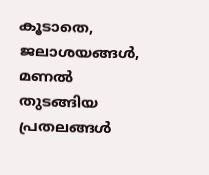കൂടാതെ, ജലാശയങ്ങൾ, മണൽ തുടങ്ങിയ പ്രതലങ്ങൾ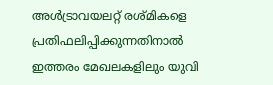അൾട്രാവയലറ്റ് രശ്മികളെ പ്രതിഫലിപ്പിക്കുന്നതിനാൽ ഇത്തരം മേഖലകളിലും യുവി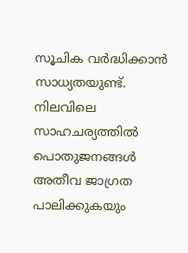സൂചിക വർദ്ധിക്കാൻ സാധ്യതയുണ്ട്. നിലവിലെ സാഹചര്യത്തിൽ പൊതുജനങ്ങൾ അതീവ ജാഗ്രത പാലിക്കുകയും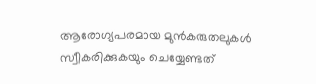ആരോഗ്യപരമായ മുൻകരുതലുകൾ സ്വീകരിക്കുകയും ചെയ്യേണ്ടത്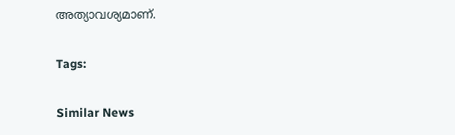അത്യാവശ്യമാണ്.

Tags:

Similar News